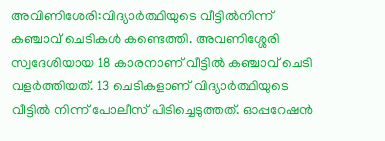അവിണിശേരി:വിദ്യാർത്ഥിയുടെ വീട്ടിൽനിന്ന് കഞ്ചാവ് ചെടികൾ കണ്ടെത്തി. അവണിശ്ശേരി സ്വദേശിയായ 18 കാരനാണ് വീട്ടിൽ കഞ്ചാവ് ചെടി വളർത്തിയത്. 13 ചെടികളാണ് വിദ്യാർത്ഥിയുടെ വീട്ടിൽ നിന്ന് പോലീസ് പിടിച്ചെടുത്തത്. ഓപ്പറേഷൻ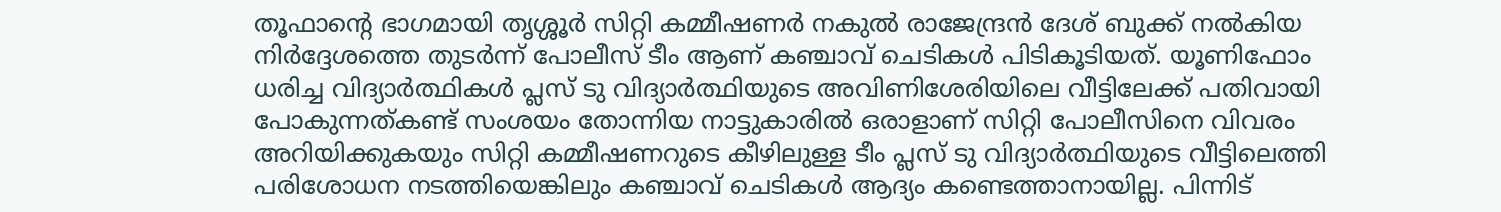തൂഫാന്റെ ഭാഗമായി തൃശ്ശൂർ സിറ്റി കമ്മീഷണർ നകുൽ രാജേന്ദ്രൻ ദേശ് ബുക്ക് നൽകിയ നിർദ്ദേശത്തെ തുടർന്ന് പോലീസ് ടീം ആണ് കഞ്ചാവ് ചെടികൾ പിടികൂടിയത്. യൂണിഫോം ധരിച്ച വിദ്യാർത്ഥികൾ പ്ലസ് ടു വിദ്യാർത്ഥിയുടെ അവിണിശേരിയിലെ വീട്ടിലേക്ക് പതിവായി പോകുന്നത്കണ്ട് സംശയം തോന്നിയ നാട്ടുകാരിൽ ഒരാളാണ് സിറ്റി പോലീസിനെ വിവരം അറിയിക്കുകയും സിറ്റി കമ്മീഷണറുടെ കീഴിലുള്ള ടീം പ്ലസ് ടു വിദ്യാർത്ഥിയുടെ വീട്ടിലെത്തി പരിശോധന നടത്തിയെങ്കിലും കഞ്ചാവ് ചെടികൾ ആദ്യം കണ്ടെത്താനായില്ല. പിന്നിട്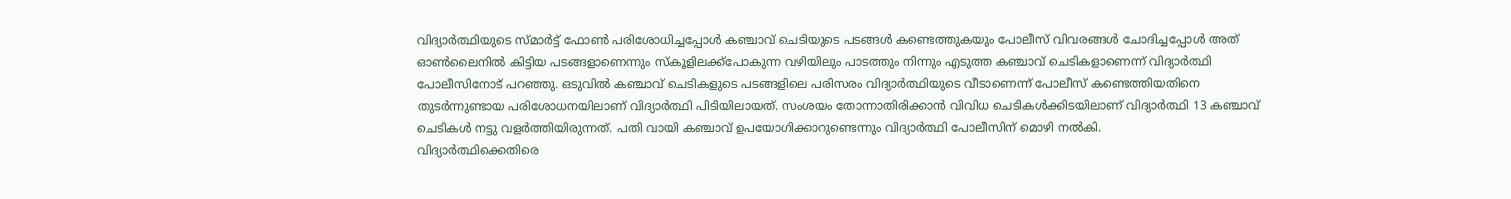വിദ്യാർത്ഥിയുടെ സ്മാർട്ട് ഫോൺ പരിശോധിച്ചപ്പോൾ കഞ്ചാവ് ചെടിയുടെ പടങ്ങൾ കണ്ടെത്തുകയും പോലീസ് വിവരങ്ങൾ ചോദിച്ചപ്പോൾ അത് ഓൺലൈനിൽ കിട്ടിയ പടങ്ങളാണെന്നും സ്കൂളിലക്ക്പോകുന്ന വഴിയിലും പാടത്തും നിന്നും എടുത്ത കഞ്ചാവ് ചെടികളാണെന്ന് വിദ്യാർത്ഥി പോലീസിനോട് പറഞ്ഞു. ഒടുവിൽ കഞ്ചാവ് ചെടികളുടെ പടങ്ങളിലെ പരിസരം വിദ്യാർത്ഥിയുടെ വീടാണെന്ന് പോലീസ് കണ്ടെത്തിയതിനെ തുടർന്നുണ്ടായ പരിശോധനയിലാണ് വിദ്യാർത്ഥി പിടിയിലായത്. സംശയം തോന്നാതിരിക്കാൻ വിവിധ ചെടികൾക്കിടയിലാണ് വിദ്യാർത്ഥി 13 കഞ്ചാവ് ചെടികൾ നട്ടു വളർത്തിയിരുന്നത്. പതി വായി കഞ്ചാവ് ഉപയോഗിക്കാറുണ്ടെന്നും വിദ്യാർത്ഥി പോലീസിന് മൊഴി നൽകി.
വിദ്യാർത്ഥിക്കെതിരെ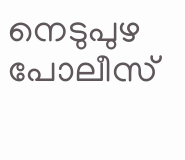നെടുപുഴ പോലീസ്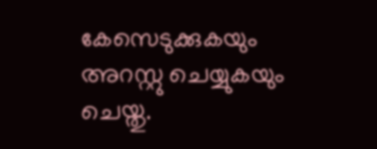കേസെടുക്കുകയും അറസ്റ്റു ചെയ്യുകയും ചെയ്തു.